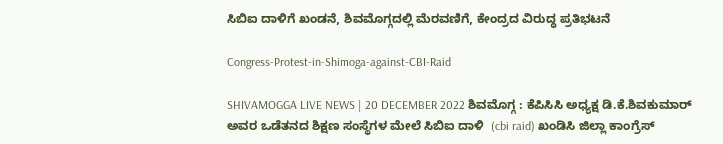ಸಿಬಿಐ ದಾಳಿಗೆ ಖಂಡನೆ, ಶಿವಮೊಗ್ಗದಲ್ಲಿ ಮೆರವಣಿಗೆ, ಕೇಂದ್ರದ ವಿರುದ್ಧ ಪ್ರತಿಭಟನೆ

Congress-Protest-in-Shimoga-against-CBI-Raid

SHIVAMOGGA LIVE NEWS | 20 DECEMBER 2022 ಶಿವಮೊಗ್ಗ : ಕೆಪಿಸಿಸಿ ಅಧ್ಯಕ್ಷ ಡಿ.ಕೆ.ಶಿವಕುಮಾರ್ ಅವರ ಒಡೆತನದ ಶಿಕ್ಷಣ ಸಂಸ್ಥೆಗಳ ಮೇಲೆ ಸಿಬಿಐ ದಾಳಿ  (cbi raid) ಖಂಡಿಸಿ ಜಿಲ್ಲಾ ಕಾಂಗ್ರೆಸ್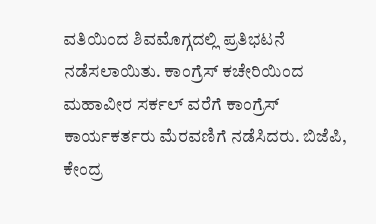ವತಿಯಿಂದ ಶಿವಮೊಗ್ಗದಲ್ಲಿ ಪ್ರತಿಭಟನೆ ನಡೆಸಲಾಯಿತು. ಕಾಂಗ್ರೆಸ್ ಕಚೇರಿಯಿಂದ ಮಹಾವೀರ ಸರ್ಕಲ್ ವರೆಗೆ ಕಾಂಗ್ರೆಸ್ ಕಾರ್ಯಕರ್ತರು ಮೆರವಣಿಗೆ ನಡೆಸಿದರು. ಬಿಜೆಪಿ, ಕೇಂದ್ರ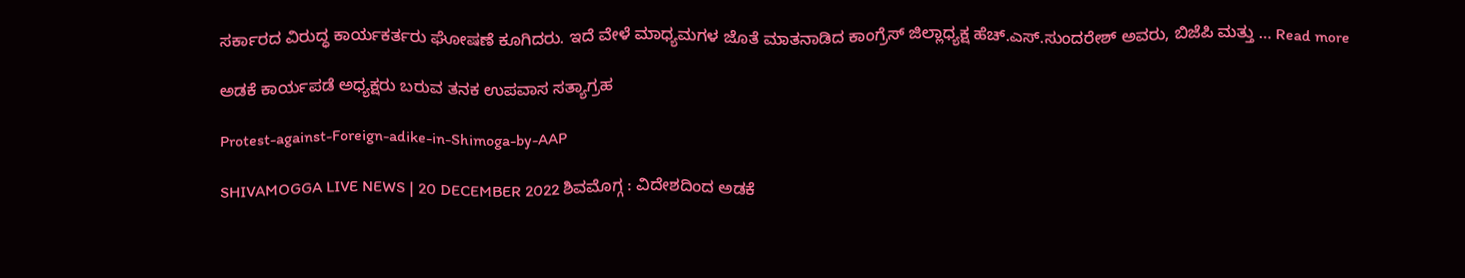ಸರ್ಕಾರದ ವಿರುದ್ಧ ಕಾರ್ಯಕರ್ತರು ಘೋಷಣೆ ಕೂಗಿದರು. ಇದೆ ವೇಳೆ ಮಾಧ್ಯಮಗಳ ಜೊತೆ ಮಾತನಾಡಿದ ಕಾಂಗ್ರೆಸ್ ಜಿಲ್ಲಾಧ್ಯಕ್ಷ ಹೆಚ್.ಎಸ್.ಸುಂದರೇಶ್ ಅವರು, ಬಿಜೆಪಿ ಮತ್ತು … Read more

ಅಡಕೆ ಕಾರ್ಯಪಡೆ ಅಧ್ಯಕ್ಷರು ಬರುವ ತನಕ ಉಪವಾಸ ಸತ್ಯಾಗ್ರಹ

Protest-against-Foreign-adike-in-Shimoga-by-AAP

SHIVAMOGGA LIVE NEWS | 20 DECEMBER 2022 ಶಿವಮೊಗ್ಗ : ವಿದೇಶದಿಂದ ಅಡಕೆ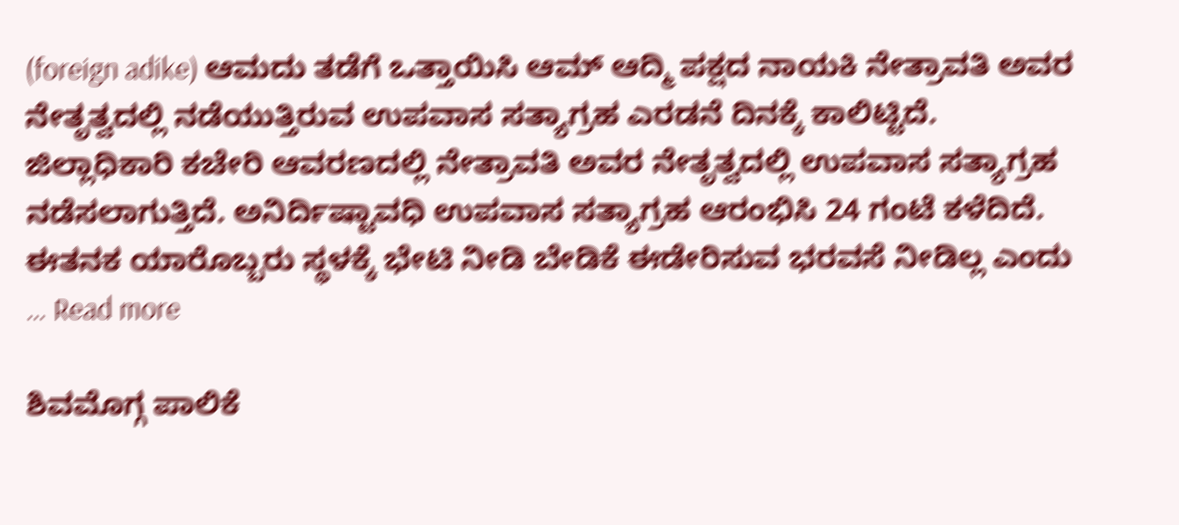(foreign adike) ಆಮದು ತಡೆಗೆ ಒತ್ತಾಯಿಸಿ ಆಮ್ ಆದ್ಮಿ ಪಕ್ಷದ ನಾಯಕಿ ನೇತ್ರಾವತಿ ಅವರ ನೇತೃತ್ವದಲ್ಲಿ ನಡೆಯುತ್ತಿರುವ ಉಪವಾಸ ಸತ್ಯಾಗ್ರಹ ಎರಡನೆ ದಿನಕ್ಕೆ ಕಾಲಿಟ್ಟಿದೆ. ಜಿಲ್ಲಾಧಿಕಾರಿ ಕಚೇರಿ ಆವರಣದಲ್ಲಿ ನೇತ್ರಾವತಿ ಅವರ ನೇತೃತ್ವದಲ್ಲಿ ಉಪವಾಸ ಸತ್ಯಾಗ್ರಹ ನಡೆಸಲಾಗುತ್ತಿದೆ. ಅನಿರ್ದಿಷ್ಟಾವಧಿ ಉಪವಾಸ ಸತ್ಯಾಗ್ರಹ ಆರಂಭಿಸಿ 24 ಗಂಟೆ ಕಳೆದಿದೆ. ಈತನಕ ಯಾರೊಬ್ಬರು ಸ್ಥಳಕ್ಕೆ ಭೇಟಿ ನೀಡಿ ಬೇಡಿಕೆ ಈಡೇರಿಸುವ ಭರವಸೆ ನೀಡಿಲ್ಲ ಎಂದು … Read more

ಶಿವಮೊಗ್ಗ ಪಾಲಿಕೆ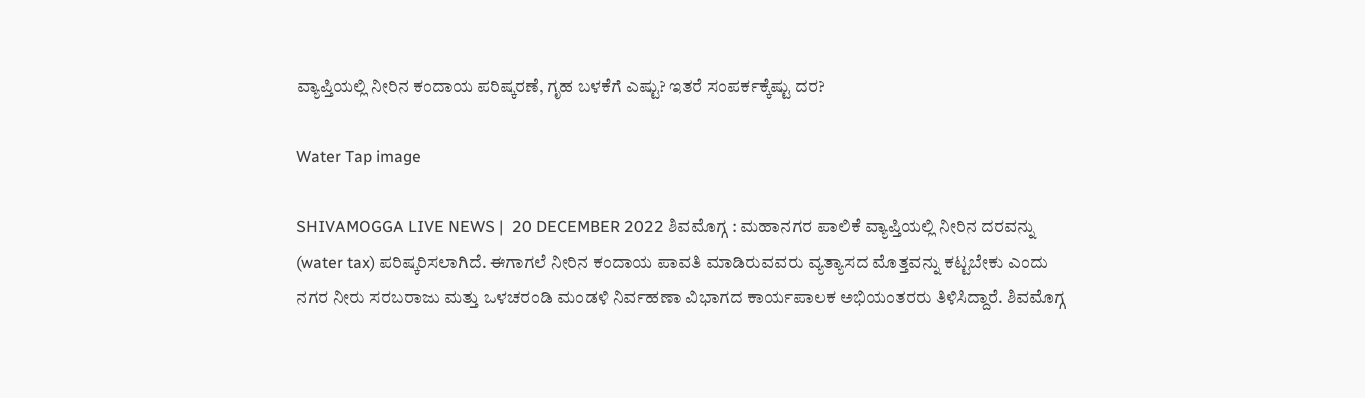ವ್ಯಾಪ್ತಿಯಲ್ಲಿ ನೀರಿನ ಕಂದಾಯ ಪರಿಷ್ಕರಣೆ, ಗೃಹ ಬಳಕೆಗೆ ಎಷ್ಟು? ಇತರೆ ಸಂಪರ್ಕಕ್ಕೆಷ್ಟು ದರ?

Water Tap image

SHIVAMOGGA LIVE NEWS |  20 DECEMBER 2022 ಶಿವಮೊಗ್ಗ : ಮಹಾನಗರ ಪಾಲಿಕೆ ವ್ಯಾಪ್ತಿಯಲ್ಲಿ ನೀರಿನ ದರವನ್ನು (water tax) ಪರಿಷ್ಕರಿಸಲಾಗಿದೆ. ಈಗಾಗಲೆ ನೀರಿನ ಕಂದಾಯ ಪಾವತಿ ಮಾಡಿರುವವರು ವ್ಯತ್ಯಾಸದ ಮೊತ್ತವನ್ನು ಕಟ್ಟಬೇಕು ಎಂದು ನಗರ ನೀರು ಸರಬರಾಜು ಮತ್ತು ಒಳಚರಂಡಿ ಮಂಡಳಿ ನಿರ್ವಹಣಾ ವಿಭಾಗದ ಕಾರ್ಯಪಾಲಕ ಅಭಿಯಂತರರು ತಿಳಿಸಿದ್ದಾರೆ. ಶಿವಮೊಗ್ಗ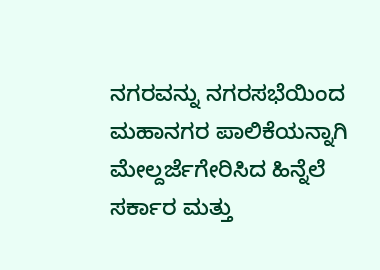ನಗರವನ್ನು ನಗರಸಭೆಯಿಂದ ಮಹಾನಗರ ಪಾಲಿಕೆಯನ್ನಾಗಿ ಮೇಲ್ದರ್ಜೆಗೇರಿಸಿದ ಹಿನ್ನೆಲೆ ಸರ್ಕಾರ ಮತ್ತು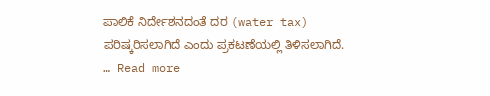ಪಾಲಿಕೆ ನಿರ್ದೇಶನದಂತೆ ದರ (water tax) ಪರಿಷ್ಕರಿಸಲಾಗಿದೆ ಎಂದು ಪ್ರಕಟಣೆಯಲ್ಲಿ ತಿಳಿಸಲಾಗಿದೆ. … Read more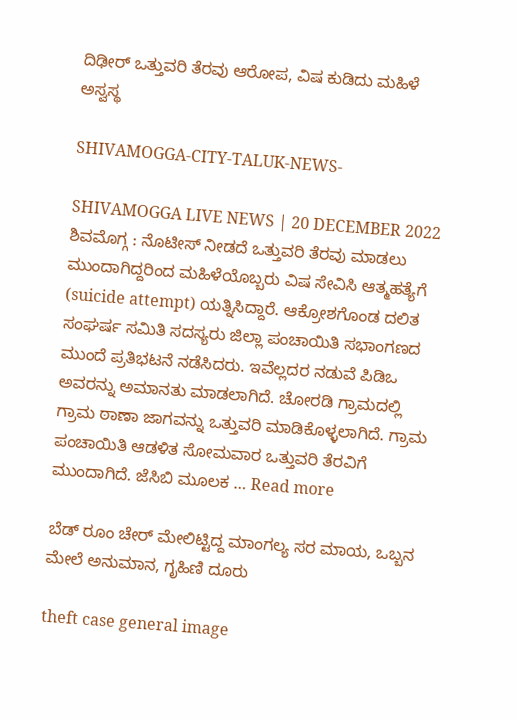ದಿಢೀರ್ ಒತ್ತುವರಿ ತೆರವು ಆರೋಪ, ವಿಷ ಕುಡಿದು ಮಹಿಳೆ ಅಸ್ವಸ್ಥ

SHIVAMOGGA-CITY-TALUK-NEWS-

SHIVAMOGGA LIVE NEWS | 20 DECEMBER 2022 ಶಿವಮೊಗ್ಗ : ನೊಟೀಸ್ ನೀಡದೆ ಒತ್ತುವರಿ ತೆರವು ಮಾಡಲು ಮುಂದಾಗಿದ್ದರಿಂದ ಮಹಿಳೆಯೊಬ್ಬರು ವಿಷ ಸೇವಿಸಿ ಆತ್ಮಹತ್ಯೆಗೆ (suicide attempt) ಯತ್ನಿಸಿದ್ದಾರೆ. ಆಕ್ರೋಶಗೊಂಡ ದಲಿತ ಸಂಘರ್ಷ ಸಮಿತಿ ಸದಸ್ಯರು ಜಿಲ್ಲಾ ಪಂಚಾಯಿತಿ ಸಭಾಂಗಣದ ಮುಂದೆ ಪ್ರತಿಭಟನೆ ನಡೆಸಿದರು. ಇವೆಲ್ಲದರ ನಡುವೆ ಪಿಡಿಒ ಅವರನ್ನು ಅಮಾನತು ಮಾಡಲಾಗಿದೆ. ಚೋರಡಿ ಗ್ರಾಮದಲ್ಲಿ ಗ್ರಾಮ ಠಾಣಾ ಜಾಗವನ್ನು ಒತ್ತುವರಿ ಮಾಡಿಕೊಳ್ಳಲಾಗಿದೆ. ಗ್ರಾಮ ಪಂಚಾಯಿತಿ ಆಡಳಿತ ಸೋಮವಾರ ಒತ್ತುವರಿ ತೆರವಿಗೆ ಮುಂದಾಗಿದೆ. ಜೆಸಿಬಿ ಮೂಲಕ … Read more

ಬೆಡ್ ರೂಂ ಚೇರ್ ಮೇಲಿಟ್ಟಿದ್ದ ಮಾಂಗಲ್ಯ ಸರ ಮಾಯ, ಒಬ್ಬನ ಮೇಲೆ ಅನುಮಾನ, ಗೃಹಿಣಿ ದೂರು

theft case general image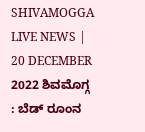SHIVAMOGGA LIVE NEWS | 20 DECEMBER 2022 ಶಿವಮೊಗ್ಗ : ಬೆಡ್ ರೂಂನ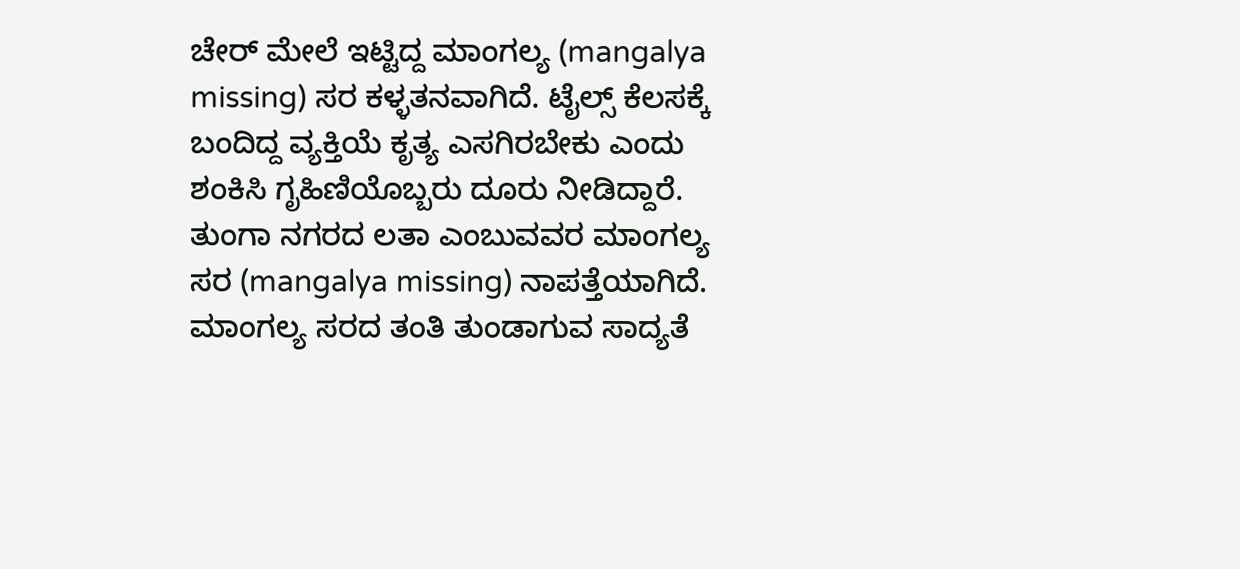ಚೇರ್ ಮೇಲೆ ಇಟ್ಟಿದ್ದ ಮಾಂಗಲ್ಯ (mangalya missing) ಸರ ಕಳ್ಳತನವಾಗಿದೆ. ಟೈಲ್ಸ್ ಕೆಲಸಕ್ಕೆ ಬಂದಿದ್ದ ವ್ಯಕ್ತಿಯೆ ಕೃತ್ಯ ಎಸಗಿರಬೇಕು ಎಂದು ಶಂಕಿಸಿ ಗೃಹಿಣಿಯೊಬ್ಬರು ದೂರು ನೀಡಿದ್ದಾರೆ. ತುಂಗಾ ನಗರದ ಲತಾ ಎಂಬುವವರ ಮಾಂಗಲ್ಯ ಸರ (mangalya missing) ನಾಪತ್ತೆಯಾಗಿದೆ. ಮಾಂಗಲ್ಯ ಸರದ ತಂತಿ ತುಂಡಾಗುವ ಸಾದ್ಯತೆ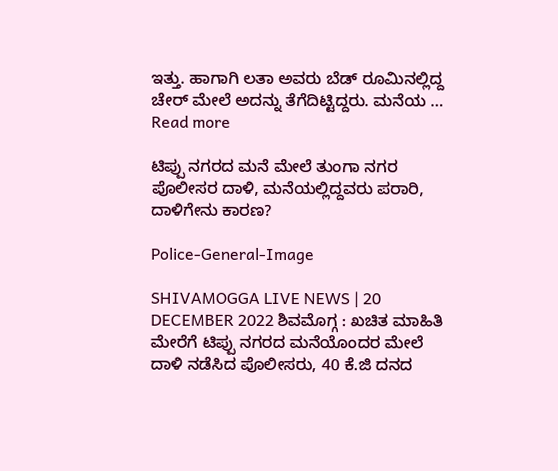ಇತ್ತು. ಹಾಗಾಗಿ ಲತಾ ಅವರು ಬೆಡ್ ರೂಮಿನಲ್ಲಿದ್ದ ಚೇರ್ ಮೇಲೆ ಅದನ್ನು ತೆಗೆದಿಟ್ಟಿದ್ದರು. ಮನೆಯ … Read more

ಟಿಪ್ಪು ನಗರದ ಮನೆ ಮೇಲೆ ತುಂಗಾ ನಗರ ಪೊಲೀಸರ ದಾಳಿ, ಮನೆಯಲ್ಲಿದ್ದವರು ಪರಾರಿ, ದಾಳಿಗೇನು ಕಾರಣ?

Police-General-Image

SHIVAMOGGA LIVE NEWS | 20 DECEMBER 2022 ಶಿವಮೊಗ್ಗ : ಖಚಿತ ಮಾಹಿತಿ ಮೇರೆಗೆ ಟಿಪ್ಪು ನಗರದ ಮನೆಯೊಂದರ ಮೇಲೆ ದಾಳಿ ನಡೆಸಿದ ಪೊಲೀಸರು, 40 ಕೆ.ಜಿ ದನದ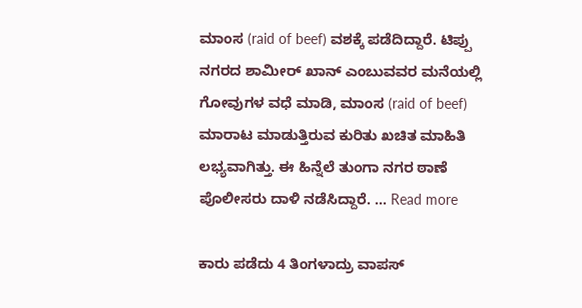ಮಾಂಸ (raid of beef) ವಶಕ್ಕೆ ಪಡೆದಿದ್ದಾರೆ. ಟಿಪ್ಪು ನಗರದ ಶಾಮೀರ್ ಖಾನ್ ಎಂಬುವವರ ಮನೆಯಲ್ಲಿ ಗೋವುಗಳ ವಧೆ ಮಾಡಿ, ಮಾಂಸ (raid of beef) ಮಾರಾಟ ಮಾಡುತ್ತಿರುವ ಕುರಿತು ಖಚಿತ ಮಾಹಿತಿ ಲಭ್ಯವಾಗಿತ್ತು. ಈ ಹಿನ್ನೆಲೆ ತುಂಗಾ ನಗರ ಠಾಣೆ ಪೊಲೀಸರು ದಾಳಿ ನಡೆಸಿದ್ದಾರೆ. … Read more

ಕಾರು ಪಡೆದು 4 ತಿಂಗಳಾದ್ರು ವಾಪಸ್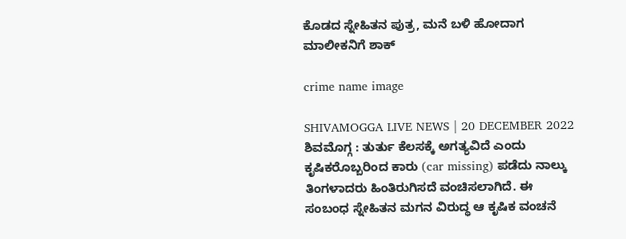ಕೊಡದ ಸ್ನೇಹಿತನ ಪುತ್ರ, ಮನೆ ಬಳಿ ಹೋದಾಗ ಮಾಲೀಕನಿಗೆ ಶಾಕ್

crime name image

SHIVAMOGGA LIVE NEWS | 20 DECEMBER 2022 ಶಿವಮೊಗ್ಗ : ತುರ್ತು ಕೆಲಸಕ್ಕೆ ಅಗತ್ಯವಿದೆ ಎಂದು ಕೃಷಿಕರೊಬ್ಬರಿಂದ ಕಾರು (car missing) ಪಡೆದು ನಾಲ್ಕು ತಿಂಗಳಾದರು ಹಿಂತಿರುಗಿಸದೆ ವಂಚಿಸಲಾಗಿದೆ. ಈ ಸಂಬಂಧ ಸ್ನೇಹಿತನ ಮಗನ ವಿರುದ್ಧ ಆ ಕೃಷಿಕ ವಂಚನೆ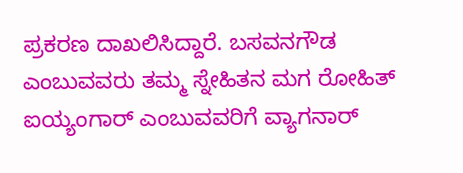ಪ್ರಕರಣ ದಾಖಲಿಸಿದ್ದಾರೆ. ಬಸವನಗೌಡ ಎಂಬುವವರು ತಮ್ಮ ಸ್ನೇಹಿತನ ಮಗ ರೋಹಿತ್ ಐಯ್ಯಂಗಾರ್ ಎಂಬುವವರಿಗೆ ವ್ಯಾಗನಾರ್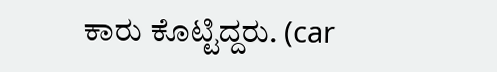ಕಾರು ಕೊಟ್ಟಿದ್ದರು. (car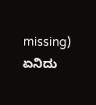missing) ಏನಿದು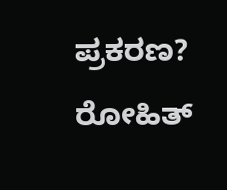ಪ್ರಕರಣ? ರೋಹಿತ್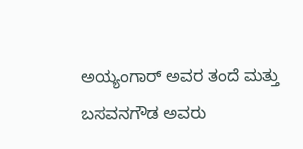ಅಯ್ಯಂಗಾರ್ ಅವರ ತಂದೆ ಮತ್ತು ಬಸವನಗೌಡ ಅವರು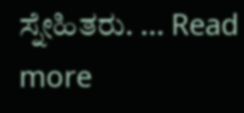ಸ್ನೇಹಿತರು. … Read more